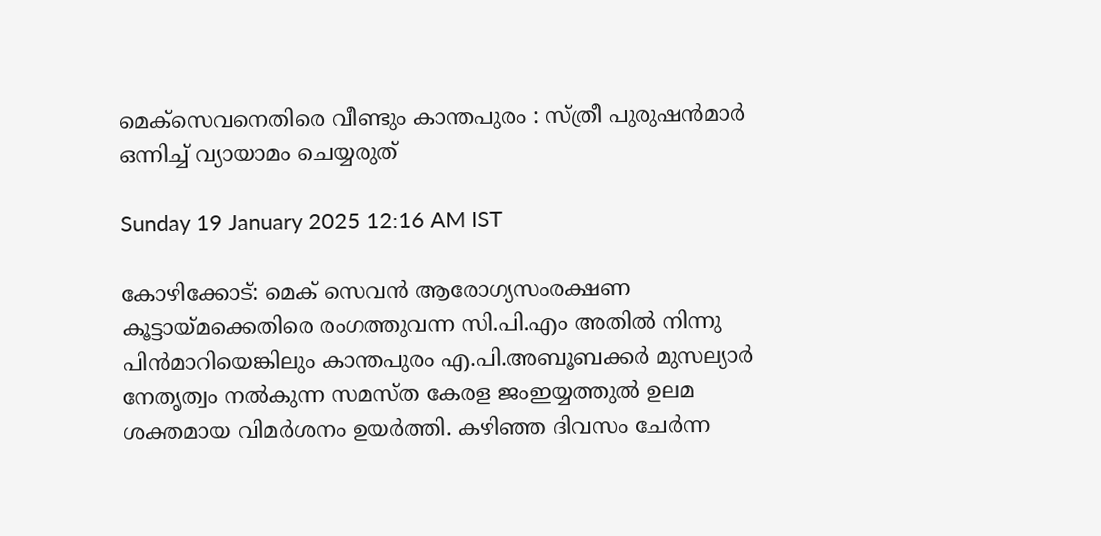മെക്‌സെവനെതിരെ വീണ്ടും കാന്തപുരം : സ്ത്രീ പുരുഷൻമാർ ഒന്നിച്ച് വ്യായാമം ചെയ്യരുത്

Sunday 19 January 2025 12:16 AM IST

കോഴിക്കോട്: മെക് സെവൻ ആരോഗ്യസംരക്ഷണ കൂട്ടായ്മക്കെതിരെ രംഗത്തുവന്ന സി.പി.എം അതിൽ നിന്നു പിൻമാറിയെങ്കിലും കാന്തപുരം എ.പി.അബൂബക്കർ മുസല്യാർ നേതൃത്വം നൽകുന്ന സമസ്ത കേരള ജംഇയ്യത്തുൽ ഉലമ ശക്തമായ വിമർശനം ഉയർത്തി. കഴിഞ്ഞ ദിവസം ചേർന്ന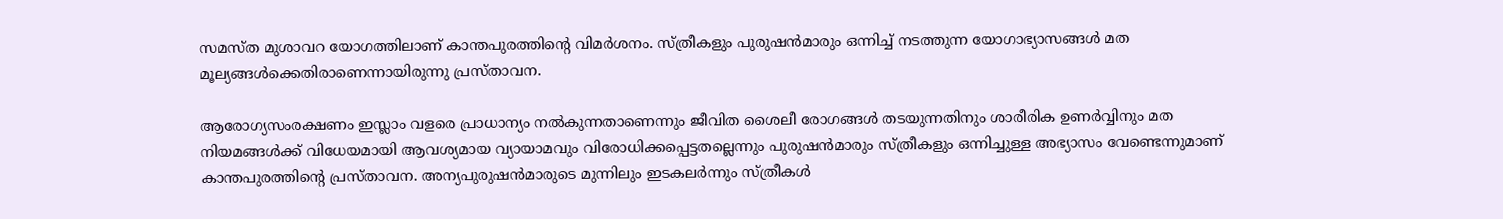സമസ്ത മുശാവറ യോഗത്തിലാണ് കാന്തപുരത്തിന്റെ വിമർശനം. സ്ത്രീകളും പുരുഷൻമാരും ഒന്നിച്ച് നടത്തുന്ന യോഗാഭ്യാസങ്ങൾ മത മൂല്യങ്ങൾക്കെതിരാണെന്നായിരുന്നു പ്രസ്താവന.

ആരോഗ്യസംരക്ഷണം ഇസ്ലാം വളരെ പ്രാധാന്യം നൽകുന്നതാണെന്നും ജീവിത ശൈലീ രോഗങ്ങൾ തടയുന്നതിനും ശാരീരിക ഉണർവ്വിനും മത നിയമങ്ങൾക്ക് വിധേയമായി ആവശ്യമായ വ്യായാമവും വിരോധിക്കപ്പെട്ടതല്ലെന്നും പുരുഷൻമാരും സ്ത്രീകളും ഒന്നിച്ചുള്ള അഭ്യാസം വേണ്ടെന്നുമാണ് കാന്തപുരത്തിന്റെ പ്രസ്താവന. അന്യപുരുഷൻമാരുടെ മുന്നിലും ഇടകലർന്നും സ്ത്രീകൾ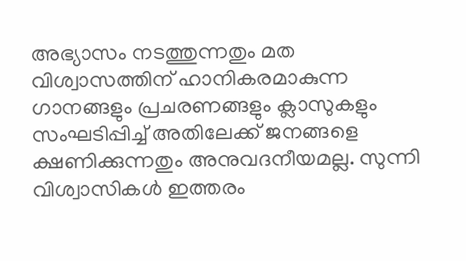അഭ്യാസം നടത്തുന്നതും മത വിശ്വാസത്തിന് ഹാനികരമാകുന്ന ഗാനങ്ങളും പ്രചരണങ്ങളും ക്ലാസുകളും സംഘടിപ്പിച്ച് അതിലേക്ക് ജനങ്ങളെ ക്ഷണിക്കുന്നതും അനുവദനീയമല്ല. സുന്നി വിശ്വാസികൾ ഇത്തരം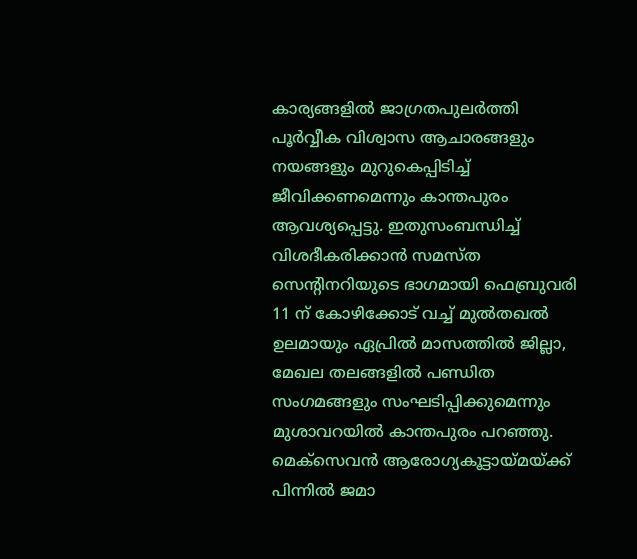കാര്യങ്ങളിൽ ജാഗ്രതപുലർത്തി പൂർവ്വീക വിശ്വാസ ആചാരങ്ങളും നയങ്ങളും മുറുകെപ്പിടിച്ച് ജീവിക്കണമെന്നും കാന്തപുരം ആവശ്യപ്പെട്ടു. ഇതുസംബന്ധിച്ച് വിശദീകരിക്കാൻ സമസ്ത സെന്റിനറിയുടെ ഭാഗമായി ഫെബ്രുവരി 11 ന് കോഴിക്കോട് വച്ച് മുൽതഖൽ ഉലമായും ഏപ്രിൽ മാസത്തിൽ ജില്ലാ, മേഖല തലങ്ങളിൽ പണ്ഡിത സംഗമങ്ങളും സംഘടിപ്പിക്കുമെന്നും മുശാവറയിൽ കാന്തപുരം പറഞ്ഞു. മെക്‌സെവൻ ആരോഗ്യകൂട്ടായ്മയ്ക്ക് പിന്നിൽ ജമാ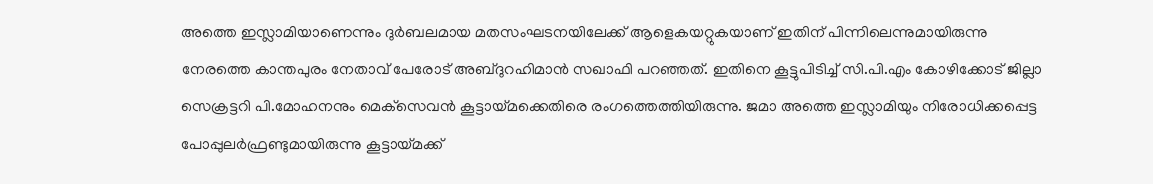അത്തെ ഇസ്ലാമിയാണെന്നും ദുർബലമായ മതസംഘടനയിലേക്ക് ആളെകയറ്റുകയാണ് ഇതിന് പിന്നിലെന്നുമായിരുന്നു നേരത്തെ കാന്തപുരം നേതാവ് പേരോട് അബ്ദുറഹിമാൻ സഖാഫി പറഞ്ഞത്. ഇതിനെ കൂട്ടുപിടിച്ച് സി.പി.എം കോഴിക്കോട് ജില്ലാ സെക്രട്ടറി പി.മോഹനനും മെക്‌സെവൻ കൂട്ടായ്മക്കെതിരെ രംഗത്തെത്തിയിരുന്നു. ജമാ അത്തെ ഇസ്ലാമിയും നിരോധിക്കപ്പെട്ട പോപ്പുലർഫ്രണ്ടുമായിരുന്നു കൂട്ടായ്മക്ക്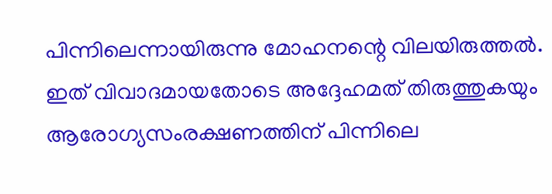പിന്നിലെന്നായിരുന്നു മോഹനന്റെ വിലയിരുത്തൽ. ഇത് വിവാദമായതോടെ അദ്ദേഹമത് തിരുത്തുകയും ആരോഗ്യസംരക്ഷണത്തിന് പിന്നിലെ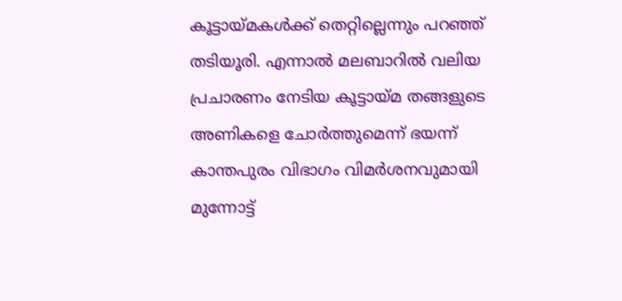കൂട്ടായ്മകൾക്ക് തെറ്റില്ലെന്നും പറഞ്ഞ് തടിയൂരി. എന്നാൽ മലബാറിൽ വലിയ പ്രചാരണം നേടിയ കൂട്ടായ്മ തങ്ങളുടെ അണികളെ ചോർത്തുമെന്ന് ഭയന്ന് കാന്തപുരം വിഭാഗം വിമർശനവുമായി മുന്നോട്ട്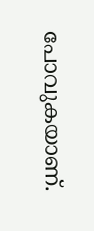പോവുകയാണ്.